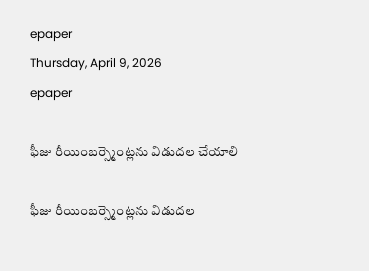epaper
Thursday, April 9, 2026
epaper

ఫీజు రీయింబర్స్మెంట్ల‌ను విడుదల చేయాలి

ఫీజు రీయింబర్స్మెంట్ల‌ను విడుదల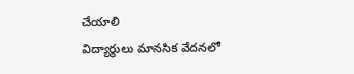చేయాలి
విద్యార్థులు మానసిక వేదనలో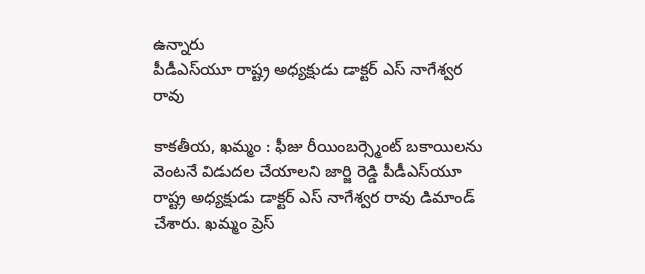ఉన్నారు
పీడీఎస్‌యూ రాష్ట్ర అధ్యక్షుడు డాక్టర్ ఎస్ నాగేశ్వర రావు

కాకతీయ, ఖమ్మం : ఫీజు రీయింబర్స్మెంట్ బకాయిలను వెంటనే విడుదల చేయాలని జార్జి రెడ్డి పీడీఎస్‌యూ రాష్ట్ర అధ్యక్షుడు డాక్టర్ ఎస్ నాగేశ్వర రావు డిమాండ్ చేశారు. ఖమ్మం ప్రెస్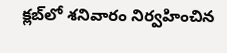క్లబ్‌లో శనివారం నిర్వహించిన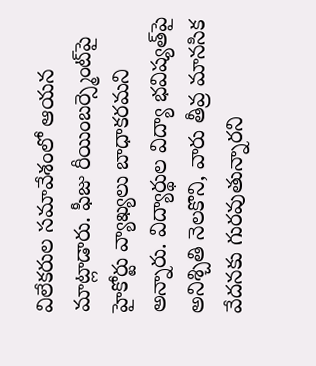విలేకరుల సమావేశంలో ఆయన మాట్లాడారు. ఫీజు రీయింబర్స్మెంట్‌పై హైకోర్టు వ్యాఖ్యలు బాధాకరమని అన్నారు. విద్యార్థుల విద్యా భవిష్యత్‌పై అనిశ్చితి నెలకొని, వారు తీవ్ర మానసిక వేదనకు గురవుతున్నారని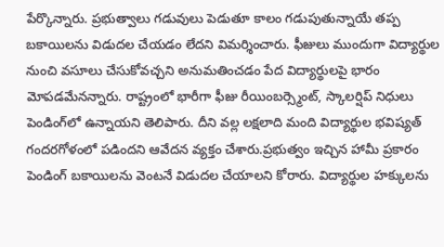పేర్కొన్నారు. ప్రభుత్వాలు గడువులు పెడుతూ కాలం గడుపుతున్నాయే తప్ప బకాయిలను విడుదల చేయడం లేదని విమర్శించారు. ఫీజులు ముందుగా విద్యార్థుల నుంచి వసూలు చేసుకోవచ్చని అనుమతించడం పేద విద్యార్థులపై భారం మోపడమేనన్నారు. రాష్ట్రంలో భారీగా ఫీజు రీయింబర్స్మెంట్, స్కాలర్షిప్ నిధులు పెండింగ్‌లో ఉన్నాయని తెలిపారు. దీని వల్ల లక్షలాది మంది విద్యార్థుల భవిష్యత్ గందరగోళంలో పడిందని ఆవేదన వ్యక్తం చేశారు.ప్రభుత్వం ఇచ్చిన హామీ ప్రకారం పెండింగ్ బకాయిలను వెంటనే విడుదల చేయాలని కోరారు. విద్యార్థుల హక్కులను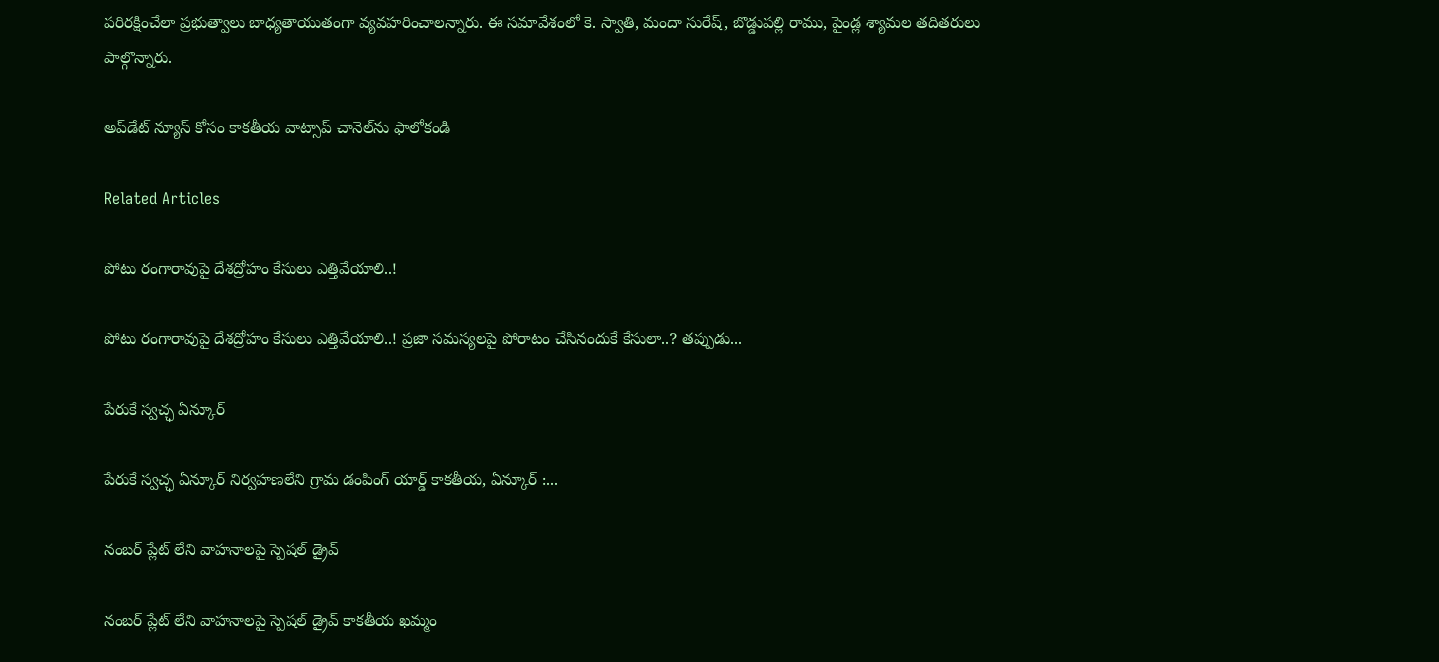పరిరక్షించేలా ప్రభుత్వాలు బాధ్యతాయుతంగా వ్యవహరించాలన్నారు. ఈ సమావేశంలో కె. స్వాతి, మందా సురేష్, బొడ్డుపల్లి రాము, పైండ్ల శ్యామల తదితరులు పాల్గొన్నారు.

అప్‌డేట్ న్యూస్ కోసం కాక‌తీయ వాట్సాప్ చానెల్‌ను ఫాలోకండి

Related Articles

పోటు రంగారావుపై దేశద్రోహం కేసులు ఎత్తివేయాలి..!

పోటు రంగారావుపై దేశద్రోహం కేసులు ఎత్తివేయాలి..! ప్రజా సమస్యలపై పోరాటం చేసినందుకే కేసులా..? తప్పుడు...

పేరుకే స్వచ్ఛ ఏన్కూర్

పేరుకే స్వచ్ఛ ఏన్కూర్ నిర్వ‌హ‌ణ‌లేని గ్రామ డంపింగ్ యార్డ్ కాకతీయ, ఏన్కూర్ :...

నంబర్ ప్లేట్ లేని వాహనాలపై స్పెషల్ డ్రైవ్

నంబర్ ప్లేట్ లేని వాహనాలపై స్పెషల్ డ్రైవ్ కాకతీయ ఖమ్మం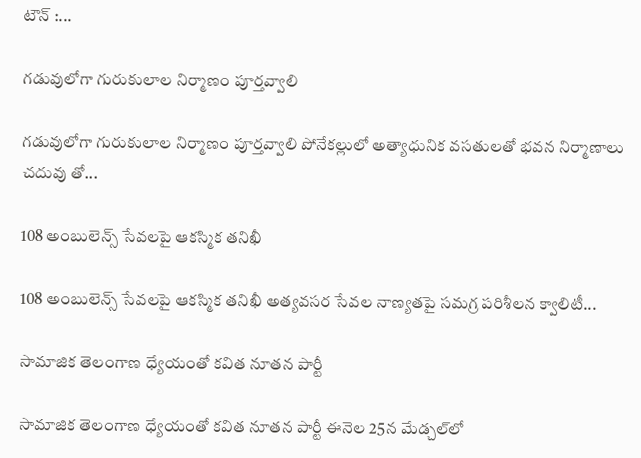టౌన్ :...

గ‌డువులోగా గురుకులాల నిర్మాణం పూర్త‌వ్వాలి

గ‌డువులోగా గురుకులాల నిర్మాణం పూర్త‌వ్వాలి పోనేక‌ల్లులో అత్యాధునిక వసతులతో భ‌వ‌న నిర్మాణాలు చదువు తో...

108 అంబులెన్స్ సేవలపై ఆకస్మిక తనిఖీ

108 అంబులెన్స్ సేవలపై ఆకస్మిక తనిఖీ అత్యవసర సేవల నాణ్యతపై సమగ్ర పరిశీలన క్వాలిటీ...

సామాజిక తెలంగాణ ధ్యేయంతో కవిత నూతన పార్టీ

సామాజిక తెలంగాణ ధ్యేయంతో కవిత నూతన పార్టీ ఈనెల 25న మేడ్చల్‌లో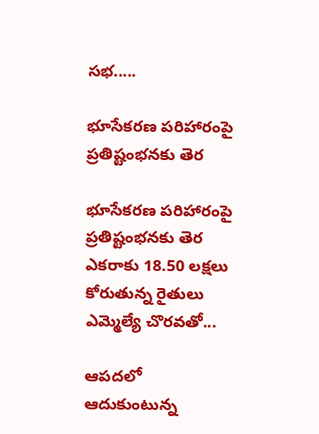సభ.....

భూసేకరణ పరిహారంపై ప్రతిష్టంభనకు తెర

భూసేకరణ పరిహారంపై ప్రతిష్టంభనకు తెర ఎకరాకు 18.50 లక్షలు కోరుతున్న రైతులు ఎమ్మెల్యే చొరవతో...

ఆపదలో ఆదుకుంటున్న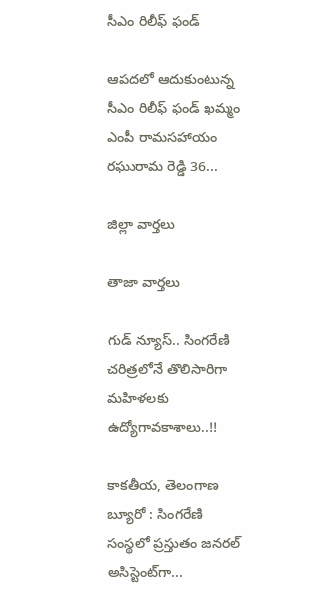సీఎం రిలీఫ్ ఫండ్‌

ఆపదలో ఆదుకుంటున్న సీఎం రిలీఫ్ ఫండ్‌ ఖమ్మం ఎంపీ రామసహాయం రఘురామ రెడ్డి 36...

జిల్లా వార్త‌లు

తాజా వార్త‌లు

గుడ్ న్యూస్.. సింగరేణి చరిత్రలోనే తొలిసారిగా మ‌హిళ‌ల‌కు ఉద్యోగావ‌కాశాలు..!!

కాక‌తీయ‌, తెలంగాణ బ్యూరో : సింగరేణి సంస్థలో ప్రస్తుతం జనరల్ అసిస్టెంట్‌గా...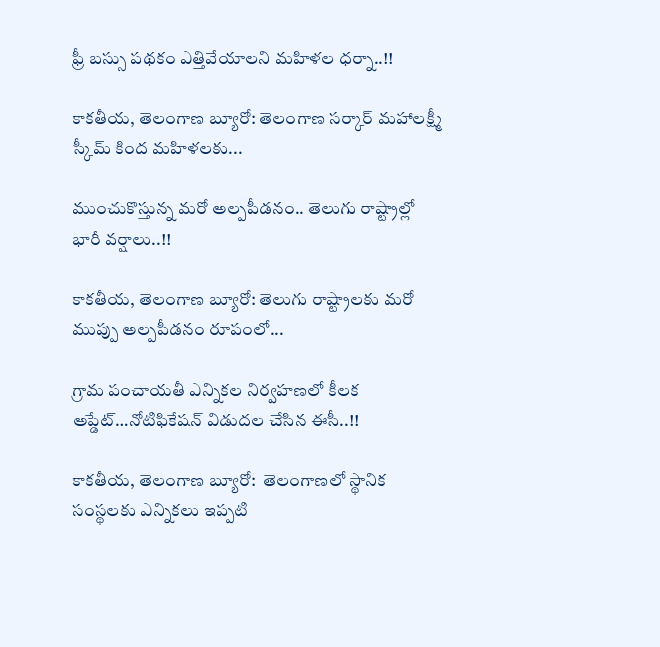ఫ్రీ బస్సు పథకం ఎత్తివేయాలని మహిళల ధర్నా..!!

కాకతీయ, తెలంగాణ బ్యూరో: తెలంగాణ సర్కార్ మహాలక్ష్మీ స్కీమ్ కింద మహిళలకు...

ముంచుకొస్తున్న మరో అల్పపీడనం.. తెలుగు రాష్ట్రాల్లో భారీ వర్షాలు..!!

కాకతీయ, తెలంగాణ బ్యూరో: తెలుగు రాష్ట్రాలకు మరో ముప్పు అల్పపీడనం రూపంలో...

గ్రామ పంచాయ‌తీ ఎన్నిక‌ల నిర్వ‌హ‌ణ‌లో కీల‌క అప్డేట్‌…నోటిఫికేషన్ విడుదల చేసిన ఈసీ..!!

కాకతీయ, తెలంగాణ బ్యూరో:  తెలంగాణలో స్థానిక సంస్థలకు ఎన్నికలు ఇప్పటి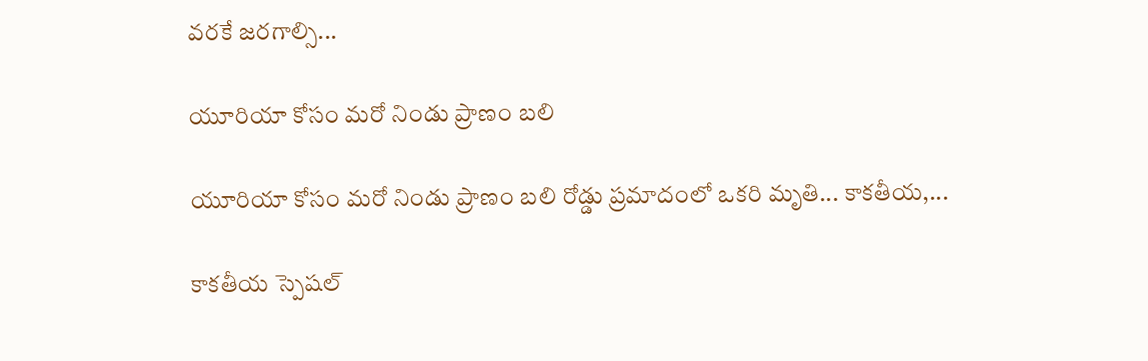వరకే జరగాల్సి...

యూరియా కోసం మరో నిండు ప్రాణం బలి

యూరియా కోసం మరో నిండు ప్రాణం బలి రోడ్డు ప్రమాదంలో ఒకరి మృతి... కాకతీయ,...

కాక‌తీయ స్పెష‌ల్‌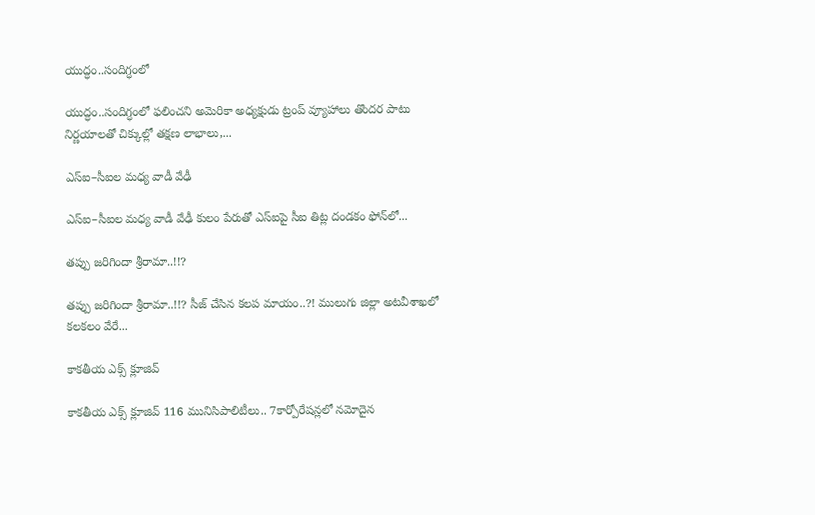యుద్ధం..సందిగ్ధంలో

యుద్ధం..సందిగ్ధంలో ఫ‌లించని అమెరికా అధ్య‌క్షుడు ట్రంప్ వ్యూహాలు తొంద‌ర పాటు నిర్ణ‌యాల‌తో చిక్కుల్లో తక్షణ లాభాలు,...

ఎస్ఐ–సీఐల మ‌ధ్య వాడీ వేఢీ

ఎస్ఐ–సీఐల మ‌ధ్య వాడీ వేఢీ కులం పేరుతో ఎస్ఐపై సీఐ తిట్ల దండ‌కం ఫోన్‌లో...

త‌ప్పు జ‌రిగిందా శ్రీరామా..!!?

త‌ప్పు జ‌రిగిందా శ్రీరామా..!!? సీజ్ చేసిన క‌ల‌ప‌ మాయం..?! ములుగు జిల్లా అట‌వీశాఖ‌లో క‌ల‌క‌లం వేరే...

కాక‌తీయ ఎక్స్ క్లూజివ్

కాక‌తీయ ఎక్స్ క్లూజివ్ 116 మునిసిపాలిటీలు.. 7కార్పోరేష‌న్ల‌లో న‌మోదైన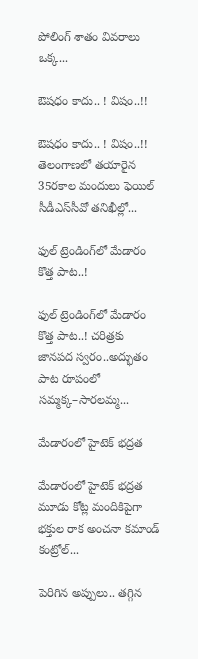పోలింగ్ శాతం వివ‌రాలు ఒక్క...

ఔష‌ధం కాదు.. ! విషం..!!

ఔష‌ధం కాదు.. ! విషం..!! తెలంగాణలో తయారైన 35ర‌కాల మందులు ఫెయిల్‌ సీడీఎస్‌సీవో తనిఖీల్లో...

ఫుల్ ట్రెండింగ్‌లో మేడారం కొత్త పాట..!

ఫుల్ ట్రెండింగ్‌లో మేడారం కొత్త పాట..! చరిత్రకు జానపద స్వరం..అద్భుతం పాట రూపంలో సమ్మక్క–సారలమ్మ...

మేడారంలో హైటెక్ భద్రత

మేడారంలో హైటెక్ భద్రత మూడు కోట్ల మందికిపైగా భక్తుల రాక అంచనా కమాండ్ కంట్రోల్...

పెరిగిన అప్పులు.. తగ్గిన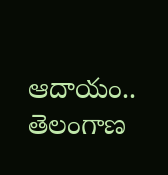ఆదాయం.. తెలంగాణ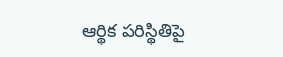ఆర్థిక పరిస్థితిపై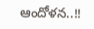ఆందోళన..!!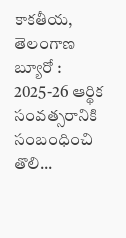కాకతీయ, తెలంగాణ బ్యూరో : 2025-26 ఆర్థిక సంవత్సరానికి సంబంధించి తొలి...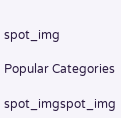spot_img

Popular Categories

spot_imgspot_img